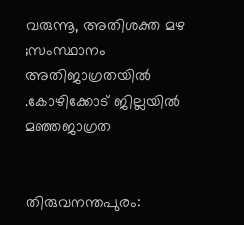വരുന്നൂ, അതിശക്ത മഴ ;സംസ്ഥാനം അതിജാഗ്രതയിൽ .കോഴിക്കോട് ജില്ലയിൽ മഞ്ഞജാഗ്രത


തിരുവനന്തപുരം: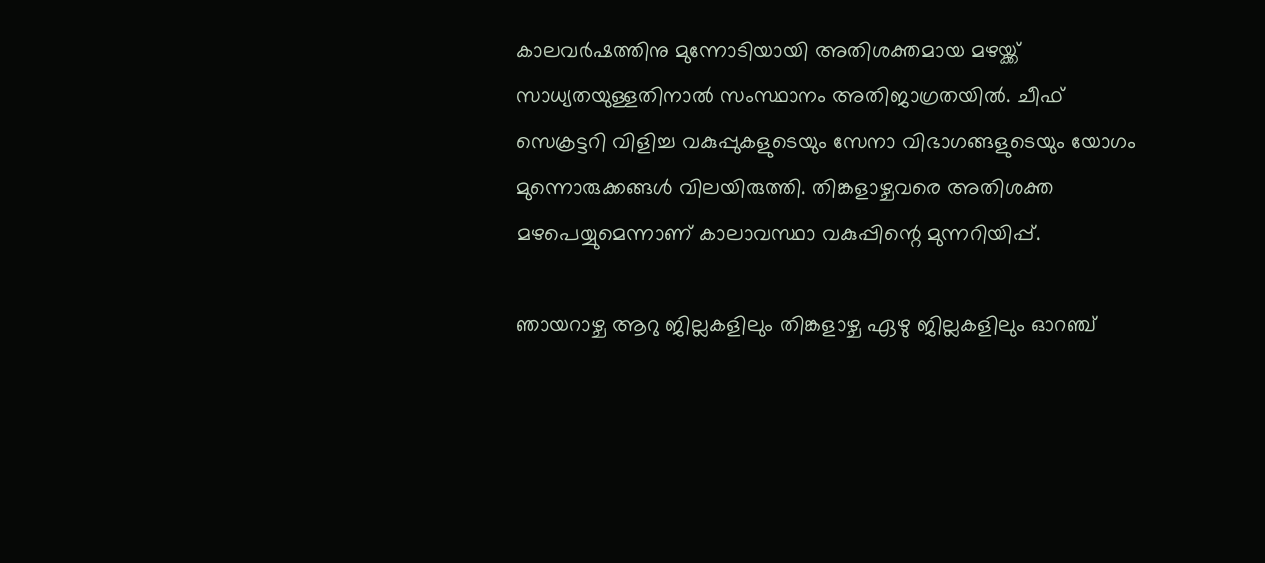കാലവർഷത്തിനു മുന്നോടിയായി അതിശക്തമായ മഴയ്ക്ക് സാധ്യതയുള്ളതിനാൽ സംസ്ഥാനം അതിജാഗ്രതയിൽ. ചീഫ് സെക്രട്ടറി വിളിച്ച വകുപ്പുകളുടെയും സേനാ വിഭാഗങ്ങളുടെയും യോഗം മുന്നൊരുക്കങ്ങൾ വിലയിരുത്തി. തിങ്കളാഴ്ചവരെ അതിശക്ത മഴപെയ്യുമെന്നാണ് കാലാവസ്ഥാ വകുപ്പിന്റെ മുന്നറിയിപ്പ്.

ഞായറാഴ്ച ആറു ജില്ലകളിലും തിങ്കളാഴ്ച ഏഴു ജില്ലകളിലും ഓറഞ്ച്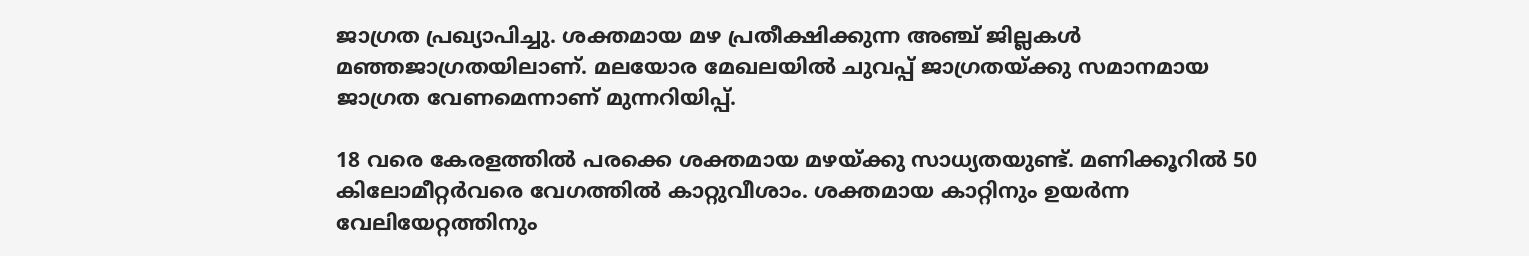ജാഗ്രത പ്രഖ്യാപിച്ചു. ശക്തമായ മഴ പ്രതീക്ഷിക്കുന്ന അഞ്ച് ജില്ലകൾ മഞ്ഞജാഗ്രതയിലാണ്. മലയോര മേഖലയിൽ ചുവപ്പ് ജാഗ്രതയ്ക്കു സമാനമായ ജാഗ്രത വേണമെന്നാണ് മുന്നറിയിപ്പ്.

18 വരെ കേരളത്തിൽ പരക്കെ ശക്തമായ മഴയ്ക്കു സാധ്യതയുണ്ട്. മണിക്കൂറിൽ 50 കിലോമീറ്റർവരെ വേഗത്തിൽ കാറ്റുവീശാം. ശക്തമായ കാറ്റിനും ഉയർന്ന വേലിയേറ്റത്തിനും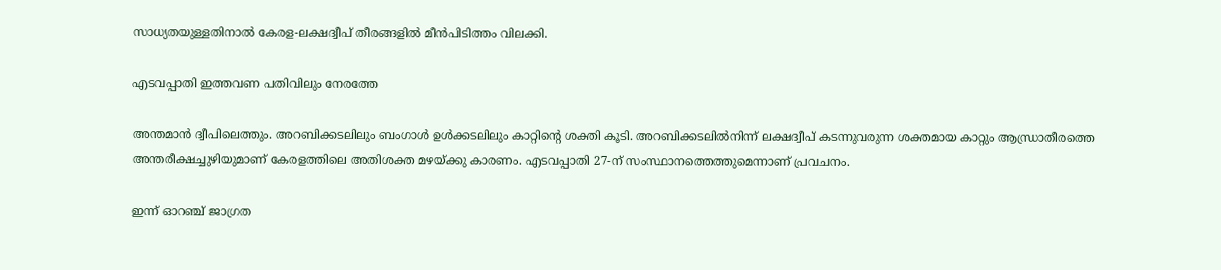സാധ്യതയുള്ളതിനാൽ കേരള-ലക്ഷദ്വീപ് തീരങ്ങളിൽ മീൻപിടിത്തം വിലക്കി.

എടവപ്പാതി ഇത്തവണ പതിവിലും നേരത്തേ

അന്തമാൻ ദ്വീപിലെത്തും. അറബിക്കടലിലും ബംഗാൾ ഉൾക്കടലിലും കാറ്റിന്റെ ശക്തി കൂടി. അറബിക്കടലിൽനിന്ന് ലക്ഷദ്വീപ് കടന്നുവരുന്ന ശക്തമായ കാറ്റും ആന്ധ്രാതീരത്തെ അന്തരീക്ഷച്ചുഴിയുമാണ് കേരളത്തിലെ അതിശക്ത മഴയ്ക്കു കാരണം. എടവപ്പാതി 27-ന് സംസ്ഥാനത്തെത്തുമെന്നാണ് പ്രവചനം.

ഇന്ന് ഓറഞ്ച് ജാഗ്രത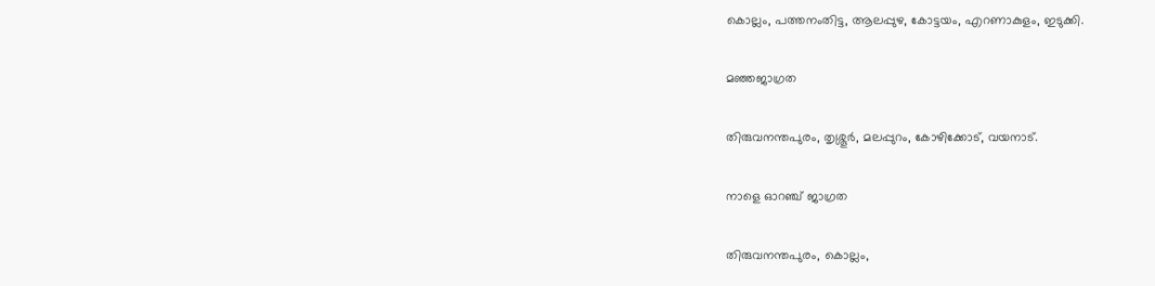കൊല്ലം, പത്തനംതിട്ട, ആലപ്പുഴ, കോട്ടയം, എറണാകുളം, ഇടുക്കി.

മഞ്ഞജാഗ്രത

തിരുവനന്തപുരം, തൃശ്ശൂർ, മലപ്പുറം, കോഴിക്കോട്, വയനാട്.

നാളെ ഓറഞ്ച് ജാഗ്രത

തിരുവനന്തപുരം, കൊല്ലം,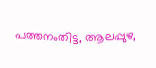പത്തനംതിട്ട, ആലപ്പുഴ,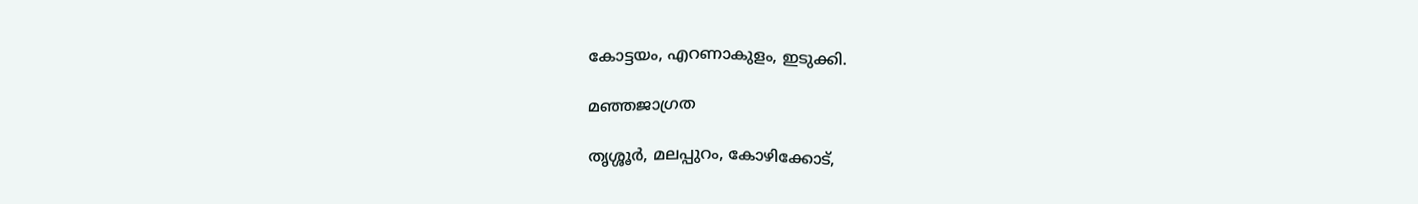കോട്ടയം, എറണാകുളം, ഇടുക്കി.

മഞ്ഞജാഗ്രത

തൃശ്ശൂർ, മലപ്പുറം, കോഴിക്കോട്,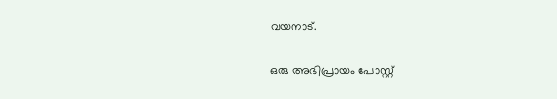വയനാട്.

ഒരു അഭിപ്രായം പോസ്റ്റ്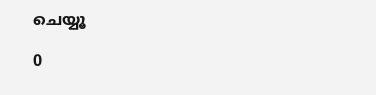ചെയ്യൂ

0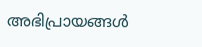അഭിപ്രായങ്ങള്‍